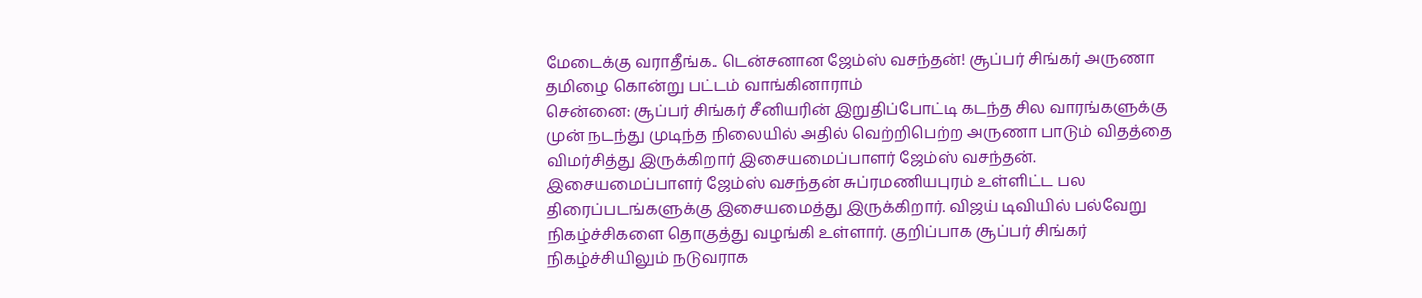மேடைக்கு வராதீங்க.. டென்சனான ஜேம்ஸ் வசந்தன்! சூப்பர் சிங்கர் அருணா தமிழை கொன்று பட்டம் வாங்கினாராம்
சென்னை: சூப்பர் சிங்கர் சீனியரின் இறுதிப்போட்டி கடந்த சில வாரங்களுக்கு முன் நடந்து முடிந்த நிலையில் அதில் வெற்றிபெற்ற அருணா பாடும் விதத்தை விமர்சித்து இருக்கிறார் இசையமைப்பாளர் ஜேம்ஸ் வசந்தன்.
இசையமைப்பாளர் ஜேம்ஸ் வசந்தன் சுப்ரமணியபுரம் உள்ளிட்ட பல திரைப்படங்களுக்கு இசையமைத்து இருக்கிறார். விஜய் டிவியில் பல்வேறு நிகழ்ச்சிகளை தொகுத்து வழங்கி உள்ளார். குறிப்பாக சூப்பர் சிங்கர் நிகழ்ச்சியிலும் நடுவராக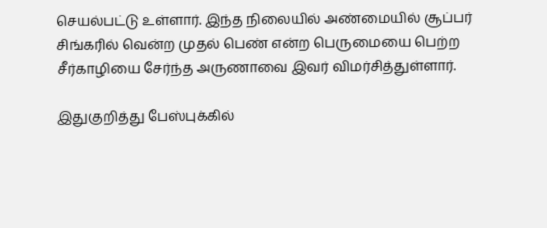செயல்பட்டு உள்ளார். இந்த நிலையில் அண்மையில் சூப்பர் சிங்கரில் வென்ற முதல் பெண் என்ற பெருமையை பெற்ற சீர்காழியை சேர்ந்த அருணாவை இவர் விமர்சித்துள்ளார்.

இதுகுறித்து பேஸ்புக்கில்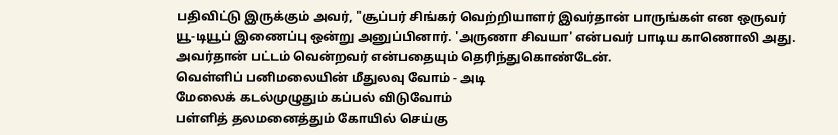பதிவிட்டு இருக்கும் அவர், "சூப்பர் சிங்கர் வெற்றியாளர் இவர்தான் பாருங்கள் என ஒருவர் யூ-டியூப் இணைப்பு ஒன்று அனுப்பினார். 'அருணா சிவயா' என்பவர் பாடிய காணொலி அது. அவர்தான் பட்டம் வென்றவர் என்பதையும் தெரிந்துகொண்டேன்.
வெள்ளிப் பனிமலையின் மீதுலவு வோம் - அடி
மேலைக் கடல்முழுதும் கப்பல் விடுவோம்
பள்ளித் தலமனைத்தும் கோயில் செய்கு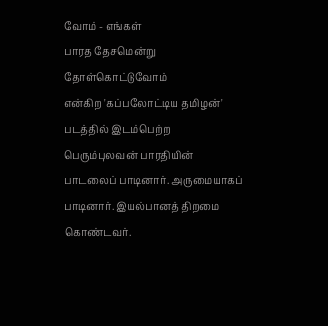வோம் - எங்கள்
பாரத தேசமென்று தோள்கொட்டுவோம்
என்கிற 'கப்பலோட்டிய தமிழன்' படத்தில் இடம்பெற்ற பெரும்புலவன் பாரதியின் பாடலைப் பாடினார். அருமையாகப் பாடினார். இயல்பானத் திறமை கொண்டவர்.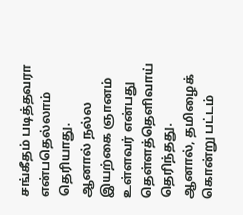சங்கீதம் படித்தவரா என்பதெல்லாம் தெரியாது.
ஆனால் நல்ல இயற்கை ஞானம் உள்ளவர் என்பது தெள்ளத்தெளிவாய் தெரிந்தது. ஆனால், தமிழைக் கொன்று பட்டம்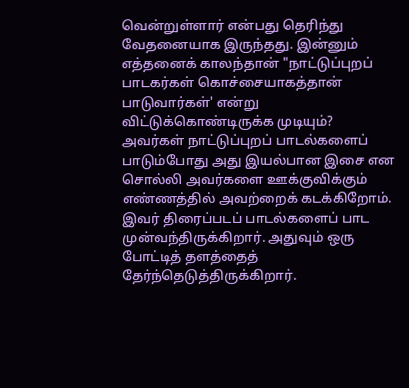வென்றுள்ளார் என்பது தெரிந்து வேதனையாக இருந்தது. இன்னும் எத்தனைக் காலந்தான் "நாட்டுப்புறப் பாடகர்கள் கொச்சையாகத்தான் பாடுவார்கள்' என்று விட்டுக்கொண்டிருக்க முடியும்?
அவர்கள் நாட்டுப்புறப் பாடல்களைப் பாடும்போது அது இயல்பான இசை என சொல்லி அவர்களை ஊக்குவிக்கும் எண்ணத்தில் அவற்றைக் கடக்கிறோம். இவர் திரைப்படப் பாடல்களைப் பாட முன்வந்திருக்கிறார். அதுவும் ஒரு போட்டித் தளத்தைத் தேர்ந்தெடுத்திருக்கிறார்.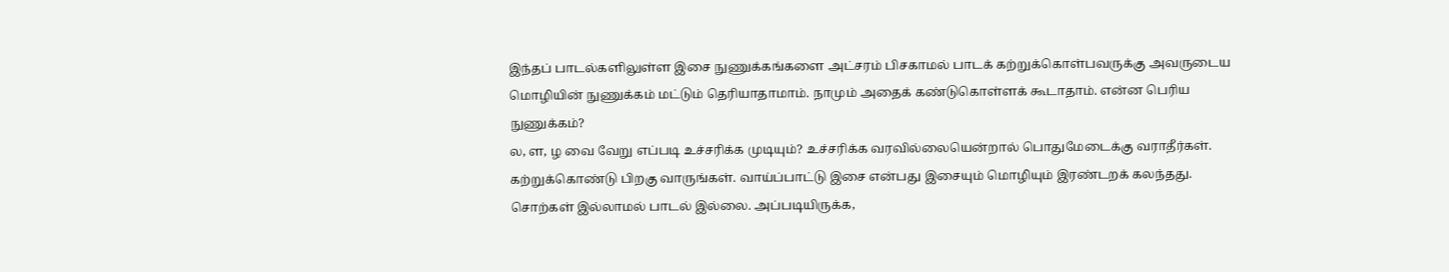இந்தப் பாடல்களிலுள்ள இசை நுணுக்கங்களை அட்சரம் பிசகாமல் பாடக் கற்றுக்கொள்பவருக்கு அவருடைய மொழியின் நுணுக்கம் மட்டும் தெரியாதாமாம். நாமும் அதைக் கண்டுகொள்ளக் கூடாதாம். என்ன பெரிய நுணுக்கம்?
ல, ள, ழ வை வேறு எப்படி உச்சரிக்க முடியும்? உச்சரிக்க வரவில்லையென்றால் பொதுமேடைக்கு வராதீர்கள். கற்றுக்கொண்டு பிறகு வாருங்கள். வாய்ப்பாட்டு இசை என்பது இசையும் மொழியும் இரண்டறக் கலந்தது. சொற்கள் இல்லாமல் பாடல் இல்லை. அப்படியிருக்க,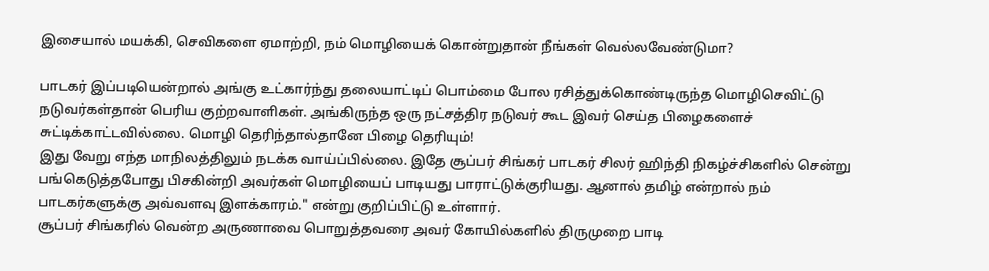இசையால் மயக்கி, செவிகளை ஏமாற்றி, நம் மொழியைக் கொன்றுதான் நீங்கள் வெல்லவேண்டுமா?

பாடகர் இப்படியென்றால் அங்கு உட்கார்ந்து தலையாட்டிப் பொம்மை போல ரசித்துக்கொண்டிருந்த மொழிசெவிட்டு நடுவர்கள்தான் பெரிய குற்றவாளிகள். அங்கிருந்த ஒரு நட்சத்திர நடுவர் கூட இவர் செய்த பிழைகளைச் சுட்டிக்காட்டவில்லை. மொழி தெரிந்தால்தானே பிழை தெரியும்!
இது வேறு எந்த மாநிலத்திலும் நடக்க வாய்ப்பில்லை. இதே சூப்பர் சிங்கர் பாடகர் சிலர் ஹிந்தி நிகழ்ச்சிகளில் சென்று பங்கெடுத்தபோது பிசகின்றி அவர்கள் மொழியைப் பாடியது பாராட்டுக்குரியது. ஆனால் தமிழ் என்றால் நம் பாடகர்களுக்கு அவ்வளவு இளக்காரம்." என்று குறிப்பிட்டு உள்ளார்.
சூப்பர் சிங்கரில் வென்ற அருணாவை பொறுத்தவரை அவர் கோயில்களில் திருமுறை பாடி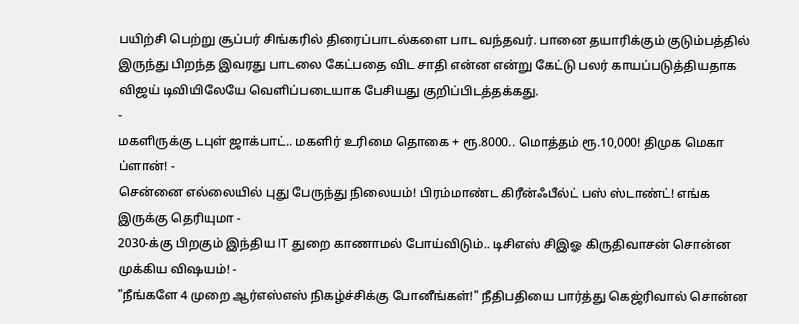பயிற்சி பெற்று சூப்பர் சிங்கரில் திரைப்பாடல்களை பாட வந்தவர். பானை தயாரிக்கும் குடும்பத்தில் இருந்து பிறந்த இவரது பாடலை கேட்பதை விட சாதி என்ன என்று கேட்டு பலர் காயப்படுத்தியதாக விஜய் டிவியிலேயே வெளிப்படையாக பேசியது குறிப்பிடத்தக்கது.
-
மகளிருக்கு டபுள் ஜாக்பாட்.. மகளிர் உரிமை தொகை + ரூ.8000.. மொத்தம் ரூ.10,000! திமுக மெகா ப்ளான்! -
சென்னை எல்லையில் புது பேருந்து நிலையம்! பிரம்மாண்ட கிரீன்ஃபீல்ட் பஸ் ஸ்டாண்ட்! எங்க இருக்கு தெரியுமா -
2030-க்கு பிறகும் இந்திய IT துறை காணாமல் போய்விடும்.. டிசிஎஸ் சிஇஓ கிருதிவாசன் சொன்ன முக்கிய விஷயம்! -
"நீங்களே 4 முறை ஆர்எஸ்எஸ் நிகழ்ச்சிக்கு போனீங்கள்!" நீதிபதியை பார்த்து கெஜ்ரிவால் சொன்ன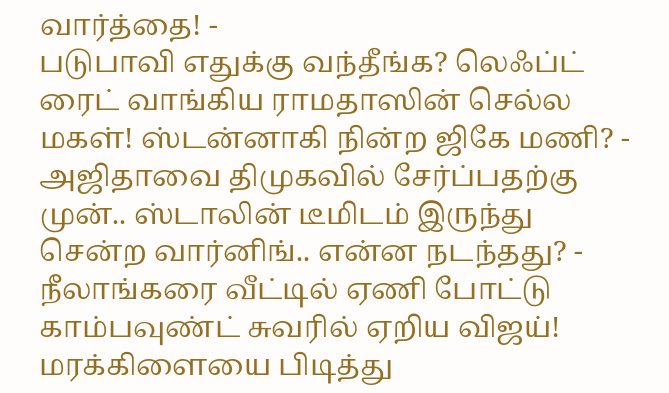வார்த்தை! -
படுபாவி எதுக்கு வந்தீங்க? லெஃப்ட் ரைட் வாங்கிய ராமதாஸின் செல்ல மகள்! ஸ்டன்னாகி நின்ற ஜிகே மணி? -
அஜிதாவை திமுகவில் சேர்ப்பதற்கு முன்.. ஸ்டாலின் டீமிடம் இருந்து சென்ற வார்னிங்.. என்ன நடந்தது? -
நீலாங்கரை வீட்டில் ஏணி போட்டு காம்பவுண்ட் சுவரில் ஏறிய விஜய்! மரக்கிளையை பிடித்து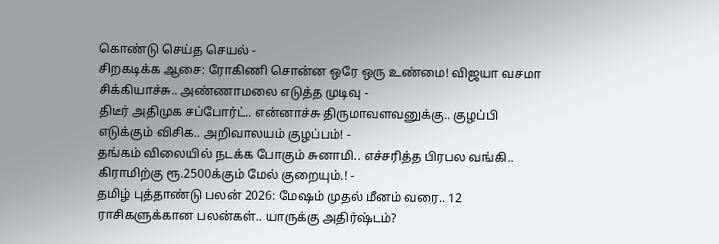கொண்டு செய்த செயல் -
சிறகடிக்க ஆசை: ரோகிணி சொன்ன ஒரே ஒரு உண்மை! விஜயா வசமா சிக்கியாச்சு.. அண்ணாமலை எடுத்த முடிவு -
திடீர் அதிமுக சப்போர்ட்.. என்னாச்சு திருமாவளவனுக்கு.. குழப்பி எடுக்கும் விசிக.. அறிவாலயம் குழப்பம்! -
தங்கம் விலையில் நடக்க போகும் சுனாமி.. எச்சரித்த பிரபல வங்கி.. கிராமிற்கு ரூ.2500க்கும் மேல் குறையும்.! -
தமிழ் புத்தாண்டு பலன் 2026: மேஷம் முதல் மீனம் வரை.. 12 ராசிகளுக்கான பலன்கள்.. யாருக்கு அதிர்ஷ்டம்?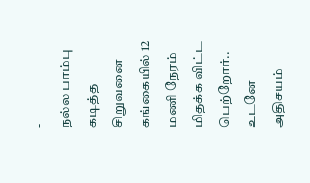-
நல்ல பாம்பு கடித்த சிறுவனை கங்கையில் 12 மணி நேரம் மிதக்க விட்ட பெற்றோர்.. உடனே அதிசயம்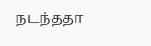நடந்ததா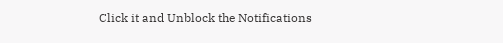Click it and Unblock the Notifications